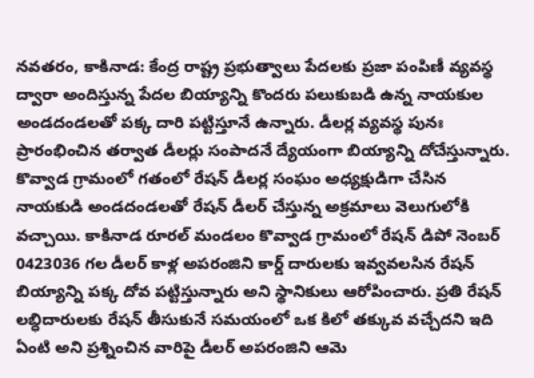నవతరం, కాకినాడ: కేంద్ర రాష్ట్ర ప్రభుత్వాలు పేదలకు ప్రజా పంపిణీ వ్యవస్థ ద్వారా అందిస్తున్న పేదల బియ్యాన్ని కొందరు పలుకుబడి ఉన్న నాయకుల అండదండలతో పక్క దారి పట్టిస్తూనే ఉన్నారు. డీలర్ల వ్యవస్థ పునః ప్రారంభించిన తర్వాత డీలర్లు సంపాదనే ద్యేయంగా బియ్యాన్ని దోచేస్తున్నారు. కొవ్వాడ గ్రామంలో గతంలో రేషన్ డీలర్ల సంఘం అధ్యక్షుడిగా చేసిన నాయకుడి అండదండలతో రేషన్ డీలర్ చేస్తున్న అక్రమాలు వెలుగులోకి వచ్చాయి. కాకినాడ రూరల్ మండలం కొవ్వాడ గ్రామంలో రేషన్ డిపో నెంబర్ 0423036 గల డీలర్ కాళ్ల అపరంజిని కార్డ్ దారులకు ఇవ్వవలసిన రేషన్ బియ్యాన్ని పక్క దోవ పట్టిస్తున్నారు అని స్థానికులు ఆరోపించారు. ప్రతి రేషన్ లబ్ధిదారులకు రేషన్ తీసుకునే సమయంలో ఒక కిలో తక్కువ వచ్చేదని ఇది ఏంటి అని ప్రశ్నించిన వారిపై డీలర్ అపరంజిని ఆమె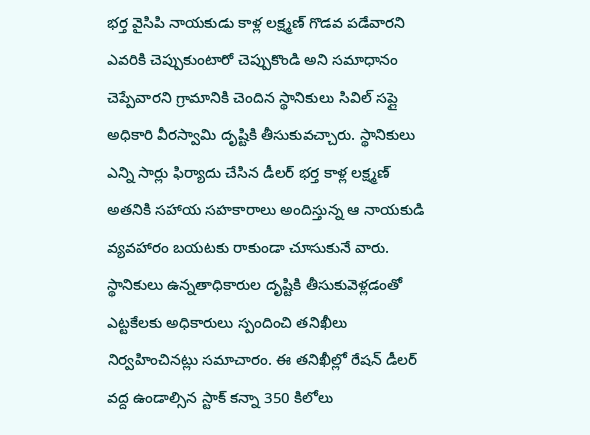భర్త వైసిపి నాయకుడు కాళ్ల లక్ష్మణ్ గొడవ పడేవారని ఎవరికి చెప్పుకుంటారో చెప్పుకొండి అని సమాధానం చెప్పేవారని గ్రామానికి చెందిన స్థానికులు సివిల్ సప్లై అధికారి వీరస్వామి దృష్టికి తీసుకువచ్చారు. స్థానికులు ఎన్ని సార్లు ఫిర్యాదు చేసిన డీలర్ భర్త కాళ్ల లక్ష్మణ్ అతనికి సహాయ సహకారాలు అందిస్తున్న ఆ నాయకుడి వ్యవహారం బయటకు రాకుండా చూసుకునే వారు. స్థానికులు ఉన్నతాధికారుల దృష్టికి తీసుకువెళ్లడంతో ఎట్టకేలకు అధికారులు స్పందించి తనిఖీలు నిర్వహించినట్లు సమాచారం. ఈ తనిఖీల్లో రేషన్ డీలర్ వద్ద ఉండాల్సిన స్టాక్ కన్నా 350 కిలోలు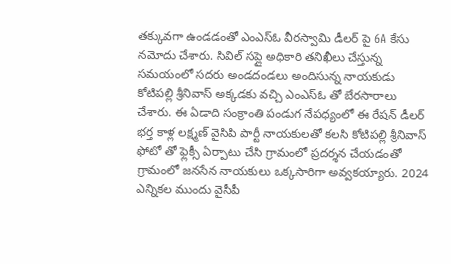తక్కువగా ఉండడంతో ఎంఎస్ఓ వీరస్వామి డీలర్ పై 6A కేసు నమోదు చేశారు. సివిల్ సప్లై అధికారి తనిఖీలు చేస్తున్న సమయంలో సదరు అండదండలు అందిసున్న నాయకుడు కోటిపల్లి శ్రీనివాస్ అక్కడకు వచ్చి ఎంఎస్ఓ తో బేరసారాలు చేశారు. ఈ ఏడాది సంక్రాంతి పండుగ నేపధ్యంలో ఈ రేషన్ డీలర్ భర్త కాళ్ల లక్ష్మణ్ వైసిపి పార్టీ నాయకులతో కలసి కోటిపల్లి శ్రీనివాస్ ఫోటో తో ఫ్లెక్సీ ఏర్పాటు చేసి గ్రామంలో ప్రదర్శన చేయడంతో గ్రామంలో జనసేన నాయకులు ఒక్కసారిగా అవ్వకయ్యారు. 2024 ఎన్నికల ముందు వైసీపీ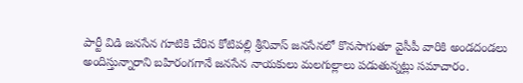పార్టీ విడి జనసేన గూటికి చేరిన కోటిపల్లి శ్రీనివాస్ జనసేనలో కొనసాగుతూ వైసీపీ వారికి అండదండలు అందిస్తున్నారాని బహిరంగగానే జనసేన నాయకులు మలగుల్లాలు పడుతున్నట్లు సమాచారం.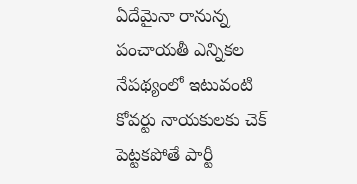ఏదేమైనా రానున్న పంచాయతీ ఎన్నికల నేపథ్యంలో ఇటువంటి కోవర్టు నాయకులకు చెక్ పెట్టకపోతే పార్టీ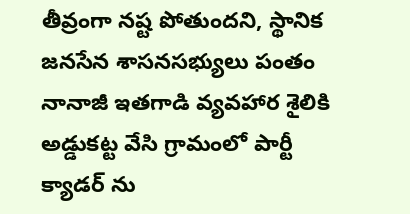తీవ్రంగా నష్ట పోతుందని, స్థానిక జనసేన శాసనసభ్యులు పంతం నానాజీ ఇతగాడి వ్యవహార శైలికి అడ్డుకట్ట వేసి గ్రామంలో పార్టీ క్యాడర్ ను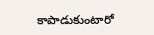కాపాడుకుంటారో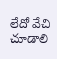లేదో వేచి చూడాలి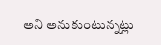అని అనుకుంటున్నట్లు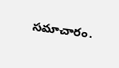సమాచారం.